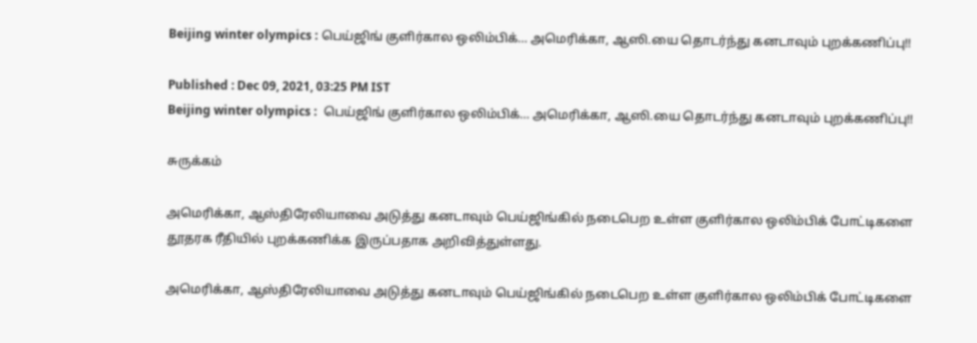Beijing winter olympics : பெய்ஜிங் குளிர்கால ஒலிம்பிக்… அமெரிக்கா, ஆஸி.யை தொடர்ந்து கனடாவும் புறக்கணிப்பு!!

Published : Dec 09, 2021, 03:25 PM IST
Beijing winter olympics :  பெய்ஜிங் குளிர்கால ஒலிம்பிக்… அமெரிக்கா, ஆஸி.யை தொடர்ந்து கனடாவும் புறக்கணிப்பு!!

சுருக்கம்

அமெரிக்கா, ஆஸ்திரேலியாவை அடுத்து கனடாவும் பெய்ஜிங்கில் நடைபெற உள்ள குளிர்கால ஒலிம்பிக் போட்டிகளை தூதரக ரீதியில் புறக்கணிக்க இருப்பதாக அறிவித்துள்ளது.

அமெரிக்கா, ஆஸ்திரேலியாவை அடுத்து கனடாவும் பெய்ஜிங்கில் நடைபெற உள்ள குளிர்கால ஒலிம்பிக் போட்டிகளை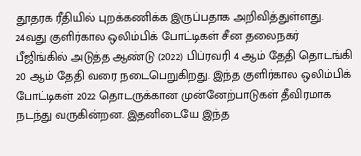தூதரக ரீதியில் புறக்கணிக்க இருப்பதாக அறிவித்துள்ளது. 24வது குளிர்கால ஒலிம்பிக் போட்டிகள் சீன தலைநகர் பீஜிங்கில் அடுத்த ஆண்டு (2022) பிப்ரவரி 4 ஆம் தேதி தொடங்கி 20 ஆம் தேதி வரை நடைபெறுகிறது. இந்த குளிர்கால ஒலிம்பிக் போட்டிகள் 2022 தொடருக்கான முன்னேற்பாடுகள் தீவிரமாக நடந்து வருகின்றன. இதனிடையே இந்த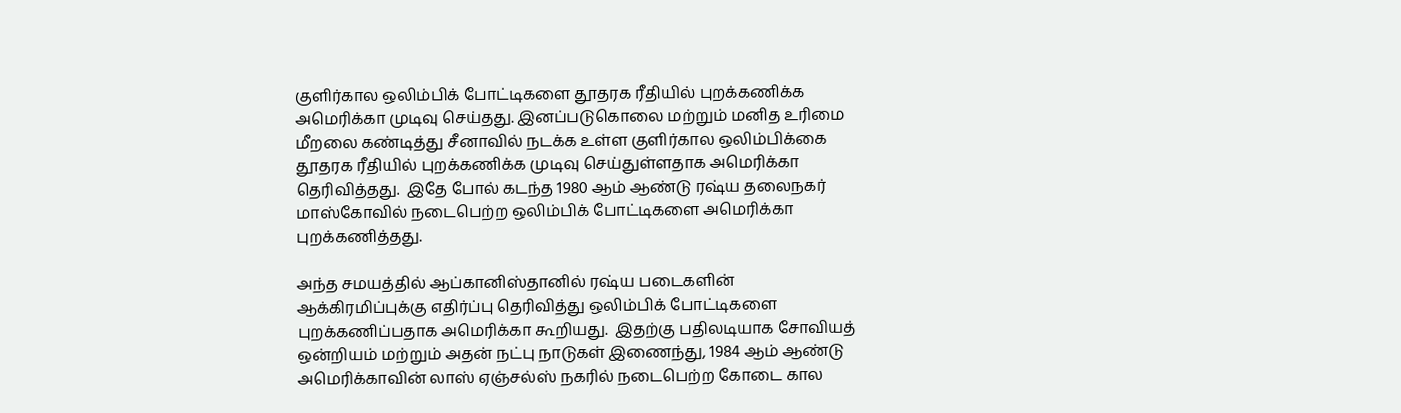குளிர்கால ஒலிம்பிக் போட்டிகளை தூதரக ரீதியில் புறக்கணிக்க அமெரிக்கா முடிவு செய்தது. இனப்படுகொலை மற்றும் மனித உரிமை மீறலை கண்டித்து சீனாவில் நடக்க உள்ள குளிர்கால ஒலிம்பிக்கை தூதரக ரீதியில் புறக்கணிக்க முடிவு செய்துள்ளதாக அமெரிக்கா தெரிவித்தது.  இதே போல் கடந்த 1980 ஆம் ஆண்டு ரஷ்ய தலைநகர் மாஸ்கோவில் நடைபெற்ற ஒலிம்பிக் போட்டிகளை அமெரிக்கா புறக்கணித்தது.

அந்த சமயத்தில் ஆப்கானிஸ்தானில் ரஷ்ய படைகளின் ஆக்கிரமிப்புக்கு எதிர்ப்பு தெரிவித்து ஒலிம்பிக் போட்டிகளை புறக்கணிப்பதாக அமெரிக்கா கூறியது.  இதற்கு பதிலடியாக சோவியத் ஒன்றியம் மற்றும் அதன் நட்பு நாடுகள் இணைந்து, 1984 ஆம் ஆண்டு அமெரிக்காவின் லாஸ் ஏஞ்சல்ஸ் நகரில் நடைபெற்ற கோடை கால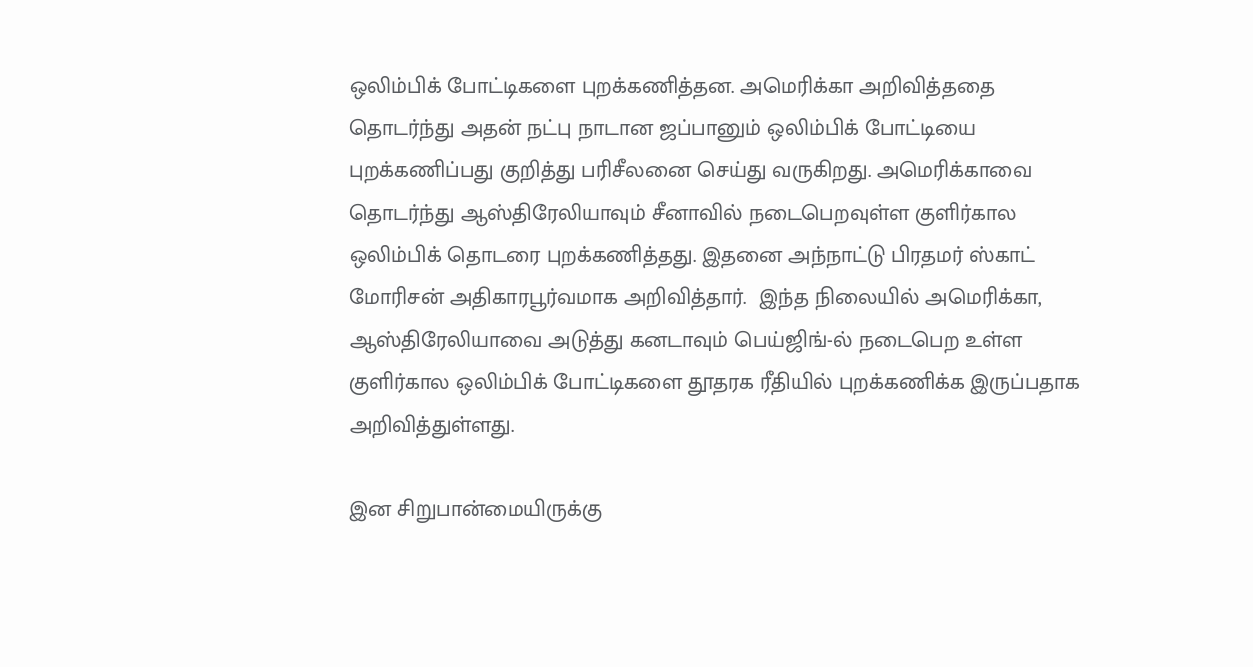ஒலிம்பிக் போட்டிகளை புறக்கணித்தன. அமெரிக்கா அறிவித்ததை தொடர்ந்து அதன் நட்பு நாடான ஜப்பானும் ஒலிம்பிக் போட்டியை புறக்கணிப்பது குறித்து பரிசீலனை செய்து வருகிறது. அமெரிக்காவை தொடர்ந்து ஆஸ்திரேலியாவும் சீனாவில் நடைபெறவுள்ள குளிர்கால ஒலிம்பிக் தொடரை புறக்கணித்தது. இதனை அந்நாட்டு பிரதமர் ஸ்காட் மோரிசன் அதிகாரபூர்வமாக அறிவித்தார்.  இந்த நிலையில் அமெரிக்கா, ஆஸ்திரேலியாவை அடுத்து கனடாவும் பெய்ஜிங்-ல் நடைபெற உள்ள குளிர்கால ஒலிம்பிக் போட்டிகளை தூதரக ரீதியில் புறக்கணிக்க இருப்பதாக அறிவித்துள்ளது.

இன சிறுபான்மையிருக்கு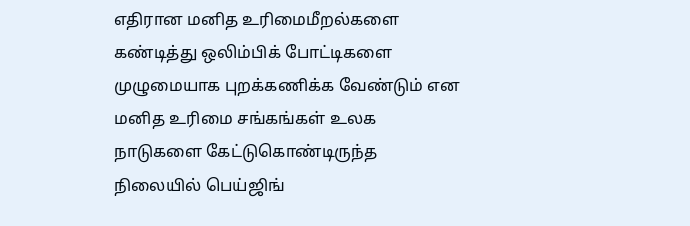எதிரான மனித உரிமைமீறல்களை கண்டித்து ஒலிம்பிக் போட்டிகளை முழுமையாக புறக்கணிக்க வேண்டும் என மனித உரிமை சங்கங்கள் உலக நாடுகளை கேட்டுகொண்டிருந்த நிலையில் பெய்ஜிங்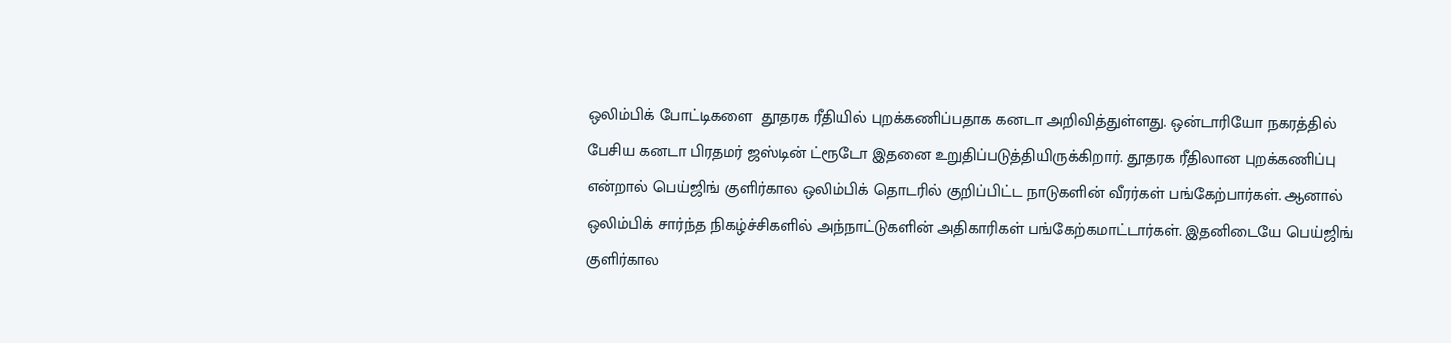ஒலிம்பிக் போட்டிகளை  தூதரக ரீதியில் புறக்கணிப்பதாக கனடா அறிவித்துள்ளது. ஒன்டாரியோ நகரத்தில் பேசிய கனடா பிரதமர் ஜஸ்டின் ட்ரூடோ இதனை உறுதிப்படுத்தியிருக்கிறார். தூதரக ரீதிலான புறக்கணிப்பு என்றால் பெய்ஜிங் குளிர்கால ஒலிம்பிக் தொடரில் குறிப்பிட்ட நாடுகளின் வீரர்கள் பங்கேற்பார்கள். ஆனால் ஒலிம்பிக் சார்ந்த நிகழ்ச்சிகளில் அந்நாட்டுகளின் அதிகாரிகள் பங்கேற்கமாட்டார்கள். இதனிடையே பெய்ஜிங் குளிர்கால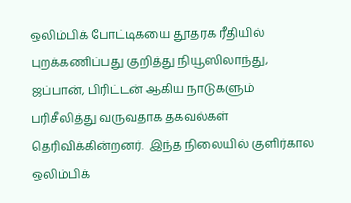ஒலிம்பிக் போட்டிகயை தூதரக ரீதியில் புறக்கணிப்பது குறித்து நியூஸிலாந்து, ஜப்பான், பிரிட்டன் ஆகிய நாடுகளும் பரிசீலித்து வருவதாக தகவல்கள் தெரிவிக்கின்றனர்.  இந்த நிலையில் குளிர்கால ஒலிம்பிக்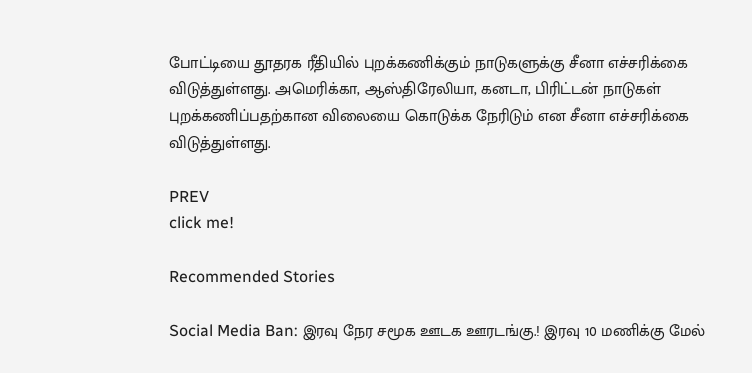போட்டியை தூதரக ரீதியில் புறக்கணிக்கும் நாடுகளுக்கு சீனா எச்சரிக்கை விடுத்துள்ளது. அமெரிக்கா, ஆஸ்திரேலியா, கனடா, பிரிட்டன் நாடுகள் புறக்கணிப்பதற்கான விலையை கொடுக்க நேரிடும் என சீனா எச்சரிக்கை விடுத்துள்ளது.

PREV
click me!

Recommended Stories

Social Media Ban: இரவு நேர சமூக ஊடக ஊரடங்கு.! இரவு 10 மணிக்கு மேல்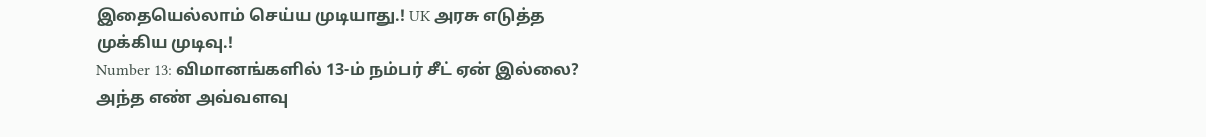இதையெல்லாம் செய்ய முடியாது.! UK அரசு எடுத்த முக்கிய முடிவு.!
Number 13: விமானங்களில் 13-ம் நம்பர் சீட் ஏன் இல்லை? அந்த எண் அவ்வளவு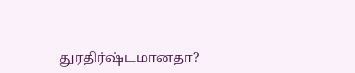துரதிர்ஷ்டமானதா?